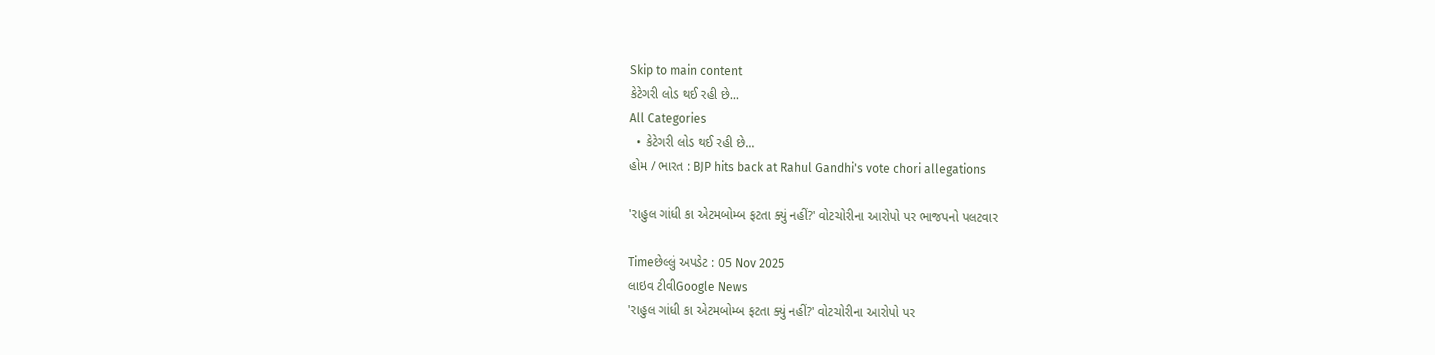Skip to main content
કેટેગરી લોડ થઈ રહી છે...
All Categories
  • કેટેગરી લોડ થઈ રહી છે...
હોમ / ભારત : BJP hits back at Rahul Gandhi's vote chori allegations

'રાહુલ ગાંધી કા એટમબોમ્બ ફટતા ક્યું નહીં?' વોટચોરીના આરોપો પર ભાજપનો પલટવાર

Timeછેલ્લું અપડેટ : 05 Nov 2025
લાઇવ ટીવીGoogle News
'રાહુલ ગાંધી કા એટમબોમ્બ ફટતા ક્યું નહીં?' વોટચોરીના આરોપો પર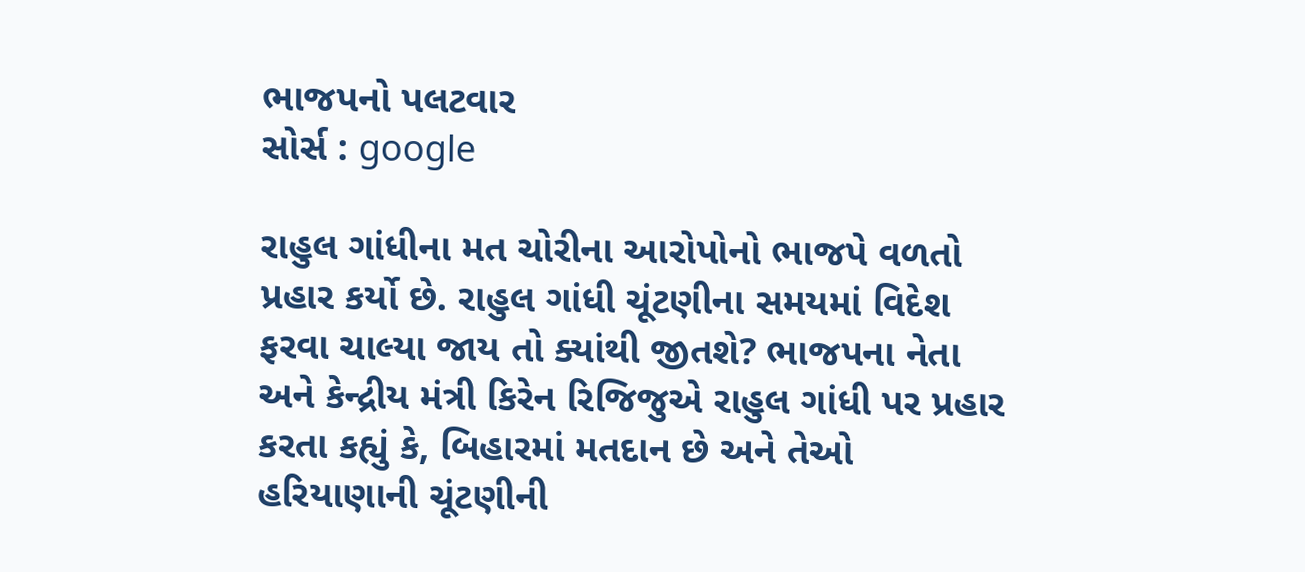ભાજપનો પલટવાર
સોર્સ : google

રાહુલ ગાંધીના મત ચોરીના આરોપોનો ભાજપે વળતો પ્રહાર કર્યો છે. રાહુલ ગાંધી ચૂંટણીના સમયમાં વિદેશ ફરવા ચાલ્યા જાય તો ક્યાંથી જીતશે? ભાજપના નેતા અને કેન્દ્રીય મંત્રી કિરેન રિજિજુએ રાહુલ ગાંધી પર પ્રહાર કરતા કહ્યું કે, બિહારમાં મતદાન છે અને તેઓ હરિયાણાની ચૂંટણીની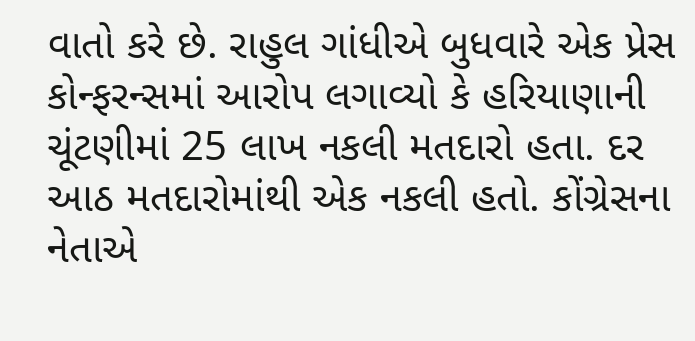વાતો કરે છે. રાહુલ ગાંધીએ બુધવારે એક પ્રેસ કોન્ફરન્સમાં આરોપ લગાવ્યો કે હરિયાણાની ચૂંટણીમાં 25 લાખ નકલી મતદારો હતા. દર આઠ મતદારોમાંથી એક નકલી હતો. કોંગ્રેસના નેતાએ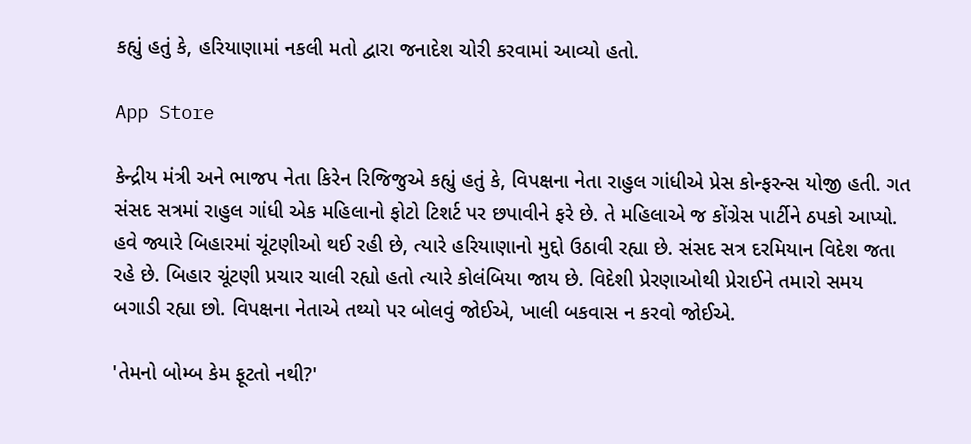કહ્યું હતું કે, હરિયાણામાં નકલી મતો દ્વારા જનાદેશ ચોરી કરવામાં આવ્યો હતો.

App Store

કેન્દ્રીય મંત્રી અને ભાજપ નેતા કિરેન રિજિજુએ કહ્યું હતું કે, વિપક્ષના નેતા રાહુલ ગાંધીએ પ્રેસ કોન્ફરન્સ યોજી હતી. ગત સંસદ સત્રમાં રાહુલ ગાંધી એક મહિલાનો ફોટો ટિશર્ટ પર છપાવીને ફરે છે. તે મહિલાએ જ કોંગ્રેસ પાર્ટીને ઠપકો આપ્યો. હવે જ્યારે બિહારમાં ચૂંટણીઓ થઈ રહી છે, ત્યારે હરિયાણાનો મુદ્દો ઉઠાવી રહ્યા છે. સંસદ સત્ર દરમિયાન વિદેશ જતા રહે છે. બિહાર ચૂંટણી પ્રચાર ચાલી રહ્યો હતો ત્યારે કોલંબિયા જાય છે. વિદેશી પ્રેરણાઓથી પ્રેરાઈને તમારો સમય બગાડી રહ્યા છો. વિપક્ષના નેતાએ તથ્યો પર બોલવું જોઈએ, ખાલી બકવાસ ન કરવો જોઈએ.

'તેમનો બોમ્બ કેમ ફૂટતો નથી?'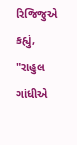રિજિજુએ કહ્યું, "રાહુલ ગાંધીએ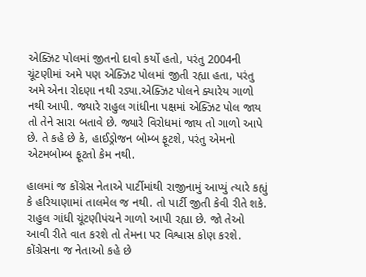એક્ઝિટ પોલમાં જીતનો દાવો કર્યો હતો, પરંતુ 2004ની ચૂંટણીમાં અમે પણ એક્ઝિટ પોલમાં જીતી રહ્યા હતા, પરંતુ અમે એના રોદણા નથી રડ્યા.એક્ઝિટ પોલને ક્યારેય ગાળો નથી આપી. જ્યારે રાહુલ ગાંધીના પક્ષમાં એક્ઝિટ પોલ જાય તો તેને સારા બતાવે છે. જ્યારે વિરોધમાં જાય તો ગાળો આપે છે. તે કહે છે કે, હાઈડ્રોજન બોમ્બ ફૂટશે, પરંતુ એમનો એટમબોમ્બ ફૂટતો કેમ નથી.

હાલમાં જ કોંગ્રેસ નેતાએ પાર્ટીમાંથી રાજીનામું આપ્યું ત્યારે કહ્યું કે હરિયાણામાં તાલમેલ જ નથી. તો પાર્ટી જીતી કેવી રીતે શકે. રાહુલ ગાંધી ચૂંટણીપંચને ગાળો આપી રહ્યા છે. જો તેઓ આવી રીતે વાત કરશે તો તેમના પર વિશ્વાસ કોણ કરશે. કોંગ્રેસના જ નેતાઓ કહે છે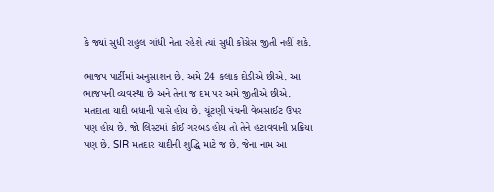કે જ્યાં સુધી રાહુલ ગાંધી નેતા રહેશે ત્યાં સુધી કોંગ્રેસ જીતી નહીં શકે.

ભાજપ પાર્ટીમાં અનુસાશન છે. અમે 24 કલાક દોડીએ છીએ. આ ભાજપની વ્યવસ્થા છે અને તેના જ દમ પર અમે જીતીએ છીએ. મતદાતા યાદી બધાની પાસે હોય છે. ચૂંટણી પંચની વેબસાઈટ ઉપર પણ હોય છે. જો લિસ્ટમાં કોઈ ગરબડ હોય તો તેને હટાવવાની પ્રક્રિયા પણ છે. SIR મતદાર યાદીની શુદ્ધિ માટે જ છે. જેના નામ આ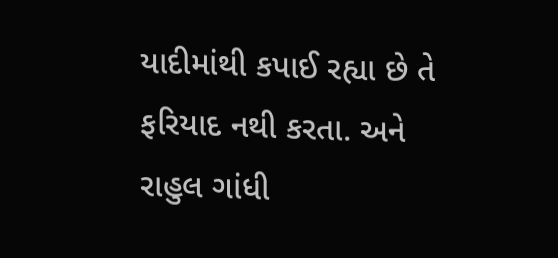યાદીમાંથી કપાઈ રહ્યા છે તે ફરિયાદ નથી કરતા. અને રાહુલ ગાંધી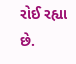રોઈ રહ્યા છે.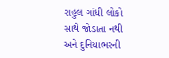રાહુલ ગાંધી લોકો સાથે જોડાતા નથી અને દુનિયાભરની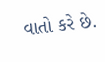વાતો કરે છે.